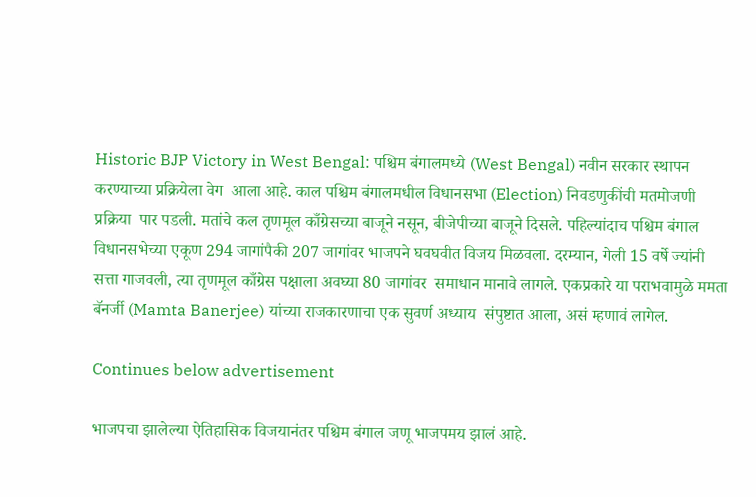Historic BJP Victory in West Bengal: पश्चिम बंगालमध्ये (West Bengal) नवीन सरकार स्थापन करण्याच्या प्रक्रियेला वेग  आला आहे. काल पश्चिम बंगालमधील विधानसभा (Election) निवडणुकींची मतमोजणी प्रक्रिया  पार पडली. मतांचे कल तृणमूल काँग्रेसच्या बाजूने नसून, बीजेपीच्या बाजूने दिसले. पहिल्यांदाच पश्चिम बंगाल विधानसभेच्या एकूण 294 जागांपैकी 207 जागांवर भाजपने घवघवीत विजय मिळवला. दरम्यान, गेली 15 वर्षे ज्यांनी सत्ता गाजवली, त्या तृणमूल काँग्रेस पक्षाला अवघ्या 80 जागांवर  समाधान मानावे लागले. एकप्रकारे या पराभवामुळे ममता बॅनर्जी (Mamta Banerjee) यांच्या राजकारणाचा एक सुवर्ण अध्याय  संपुष्टात आला, असं म्हणावं लागेल.

Continues below advertisement

भाजपचा झालेल्या ऐतिहासिक विजयानंतर पश्चिम बंगाल जणू भाजपमय झालं आहे.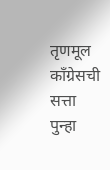तृणमूल काँग्रेसची सत्ता पुन्हा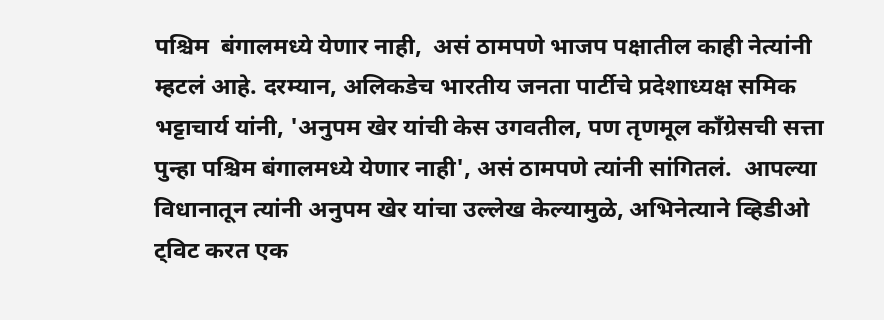पश्चिम  बंगालमध्ये येणार नाही,  असं ठामपणे भाजप पक्षातील काही नेत्यांनी म्हटलं आहे. दरम्यान, अलिकडेच भारतीय जनता पार्टीचे प्रदेशाध्यक्ष समिक भट्टाचार्य यांनी, 'अनुपम खेर यांची केस उगवतील, पण तृणमूल काँग्रेसची सत्ता पुन्हा पश्चिम बंगालमध्ये येणार नाही', असं ठामपणे त्यांनी सांगितलं.  आपल्या विधानातून त्यांनी अनुपम खेर यांचा उल्लेख केल्यामुळे, अभिनेत्याने व्हिडीओ ट्विट करत एक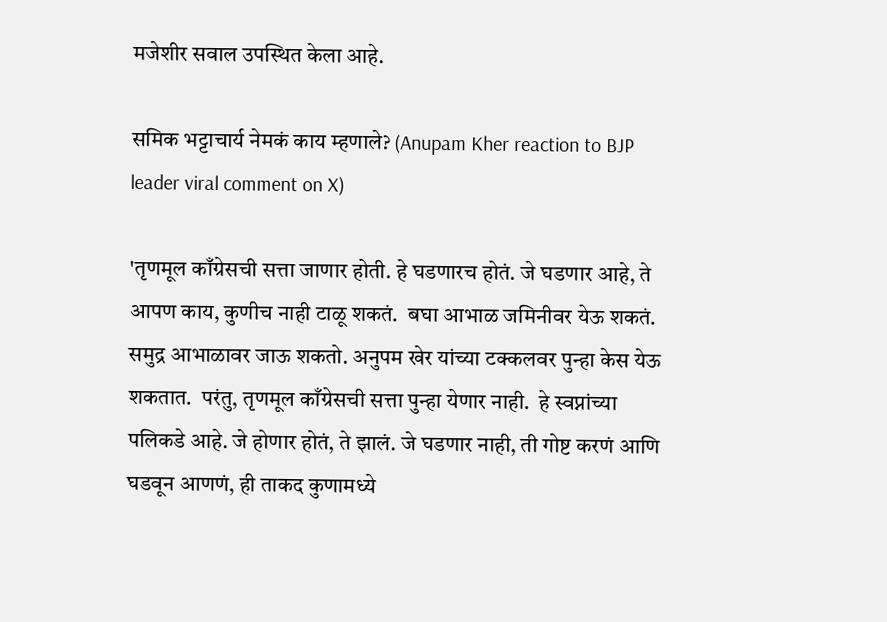मजेशीर सवाल उपस्थित केला आहे.

समिक भट्टाचार्य नेमकं काय म्हणाले? (Anupam Kher reaction to BJP leader viral comment on X)

'तृणमूल काँग्रेसची सत्ता जाणार होती. हे घडणारच होतं. जे घडणार आहे, ते आपण काय, कुणीच नाही टाळू शकतं.  बघा आभाळ जमिनीवर येऊ शकतं.  समुद्र आभाळावर जाऊ शकतो. अनुपम खेर यांच्या टक्कलवर पुन्हा केस येऊ शकतात.  परंतु, तृणमूल काँग्रेसची सत्ता पुन्हा येणार नाही.  हे स्वप्नांच्या पलिकडे आहे. जे होणार होतं, ते झालं. जे घडणार नाही, ती गोष्ट करणं आणि घडवून आणणं, ही ताकद कुणामध्ये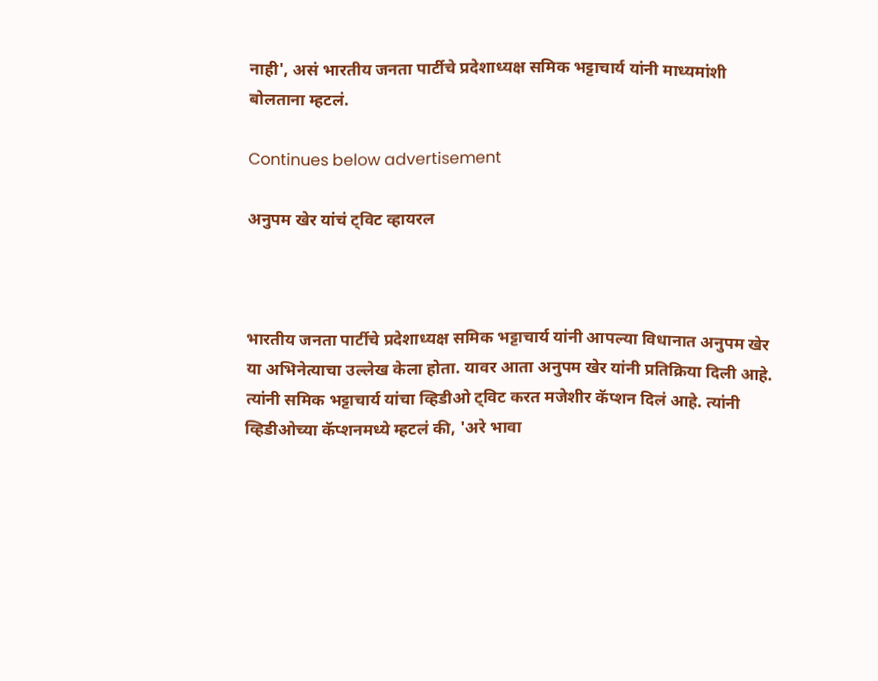नाही', असं भारतीय जनता पार्टीचे प्रदेशाध्यक्ष समिक भट्टाचार्य यांनी माध्यमांशी बोलताना म्हटलं.

Continues below advertisement

अनुपम खेर यांचं ट्विट व्हायरल



भारतीय जनता पार्टीचे प्रदेशाध्यक्ष समिक भट्टाचार्य यांनी आपल्या विधानात अनुपम खेर या अभिनेत्याचा उल्लेख केला होता. यावर आता अनुपम खेर यांनी प्रतिक्रिया दिली आहे.  त्यांनी समिक भट्टाचार्य यांचा व्हिडीओ ट्विट करत मजेशीर कॅप्शन दिलं आहे. त्यांनी व्हिडीओच्या कॅप्शनमध्ये म्हटलं की, 'अरे भावा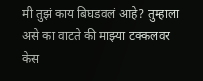मी तुझं काय बिघडवलं आहे? तुम्हाला असे का वाटते की माझ्या टक्कलवर केस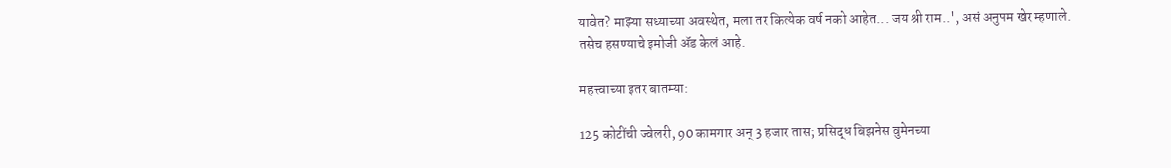यावेत? माझ्या सध्याच्या अवस्थेत, मला तर कित्येक वर्ष नको आहेत... जय श्री राम..', असं अनुपम खेर म्हणाले. तसेच हसण्याचे इमोजी ॲड केलं आहे.

महत्त्वाच्या इतर बातम्या:

125 कोटींची ज्वेलरी, 90 कामगार अन् 3 हजार तास; प्रसिद्ध बिझनेस वुमेनच्या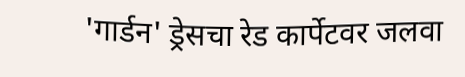'गार्डन' ड्रेसचा रेड कार्पेटवर जलवा